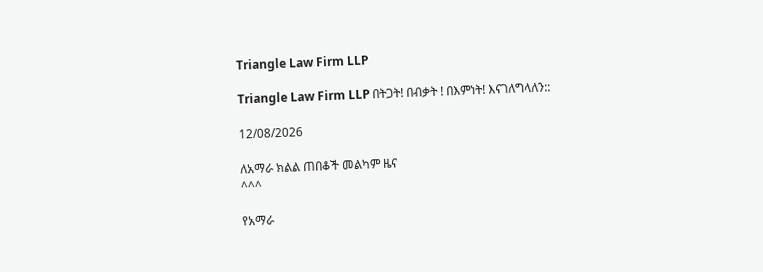Triangle Law Firm LLP

Triangle Law Firm LLP በትጋት! በብቃት ! በእምነት! እናገለግላለን::

12/08/2026

ለአማራ ክልል ጠበቆች መልካም ዜና
^^^

የአማራ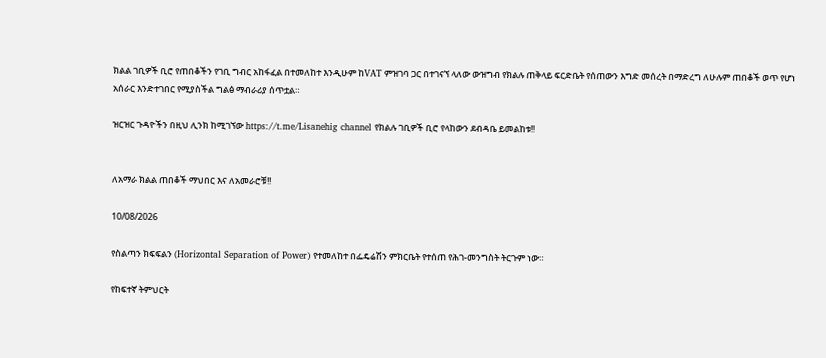ክልል ገቢዎች ቢሮ የጠበቆችን የገቢ ግብር አከፋፈል በተመለከተ እንዲሁም ከVAT ምዝገባ ጋር በተገናኘ ላለው ውዝግብ የክልሉ ጠቅላይ ፍርድቤት የሰጠውን እግድ መሰረት በማድረግ ለሁሉም ጠበቆች ወጥ የሆነ አሰራር እንድተገበር የሚያስችል ግልፅ ማብራሪያ ሰጥቷል።

ዝርዝር ጉዳዮችን በዚህ ሊንክ ከሚገኘው https://t.me/Lisanehig channel የክልሉ ገቢዎች ቢሮ የላከውን ደብዳቤ ይመልከቱ!!


ለአማራ ክልል ጠበቆች ማህበር እና ለአመራሮቹ!!

10/08/2026

የስልጣን ክፍፍልን (Horizontal Separation of Power) የተመለከተ በፌዴሬሽን ምክርቤት የተሰጠ የሕገ-መንግስት ትርጉም ነው።

የከፍተኛ ትምህርት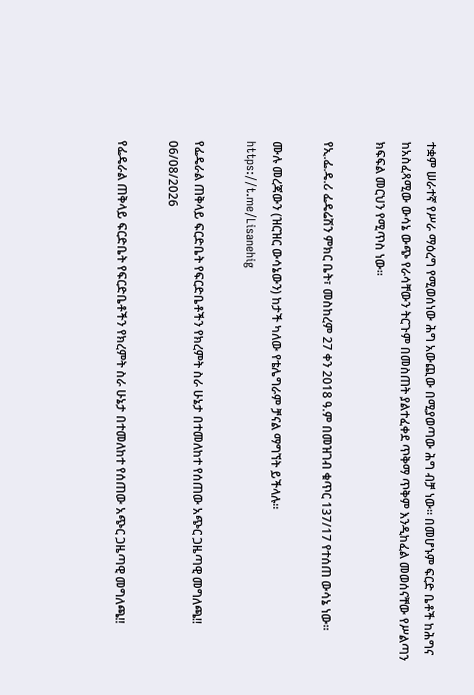ተቋም ሠራተኛ የሥራ ማዕረግ የሚወሰነው ሕግ አውጪው በሚያወጣው ሕግ ብቻ ነው። በመሆኑም ፍርድ ቤቶች ከሕግና ከአስፈጻሚው ውሳኔ ውጭ የራሳቸውን ትርጉም በመስጠት ያልተፈቀደ ጥቅማ ጥቅም እንዲከፈል መወሰናቸው የሥልጣን ክፍፍል መርህን የሚጥስ ነው።

የኢ.ፌ.ዴ.ሪ ፌዴሬሽን ምክር ቤት፣ መስከረም 27 ቀን 2018 ዓ.ም በመዝገብ ቁጥር 137/17 የተሰጠ ውሳኔ ነው።

ሙሉ መረጃውን (ዝርዝር ውሳኔውን) ከታች ካለው የቴሌግራም ቻናል ማግኘት ይችላሉ።
https://t.me/Lisanehig

የፌዴራል ጠቅላይ ፍርድቤት የፍርድቤቶችን የክረምት ስራ ሁኔታ በተመለከተ የሰጠው አጭር ጋዜጣዊ መግለጫ!!
06/08/2026

የፌዴራል ጠቅላይ ፍርድቤት የፍርድቤቶችን የክረምት ስራ ሁኔታ በተመለከተ የሰጠው አጭር ጋዜጣዊ መግለጫ!!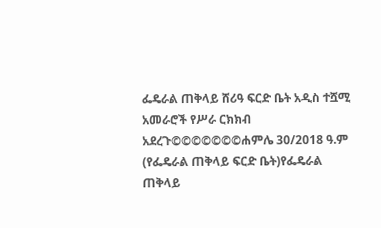ፌዴራል ጠቅላይ ሸሪዓ ፍርድ ቤት አዲስ ተሿሚ አመራሮች የሥራ ርክክብ አደረጉ©©©©©©©ሐምሌ 30/2018 ዓ.ም (የፌዴራል ጠቅላይ ፍርድ ቤት)የፌዴራል ጠቅላይ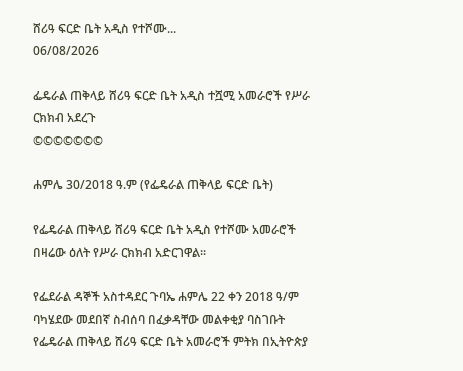ሸሪዓ ፍርድ ቤት አዲስ የተሾሙ...
06/08/2026

ፌዴራል ጠቅላይ ሸሪዓ ፍርድ ቤት አዲስ ተሿሚ አመራሮች የሥራ ርክክብ አደረጉ
©©©©©©©

ሐምሌ 30/2018 ዓ.ም (የፌዴራል ጠቅላይ ፍርድ ቤት)

የፌዴራል ጠቅላይ ሸሪዓ ፍርድ ቤት አዲስ የተሾሙ አመራሮች በዛሬው ዕለት የሥራ ርክክብ አድርገዋል፡፡

የፌደራል ዳኞች አስተዳደር ጉባኤ ሐምሌ 22 ቀን 2018 ዓ/ም ባካሄደው መደበኛ ስብሰባ በፈቃዳቸው መልቀቂያ ባስገቡት የፌዴራል ጠቅላይ ሸሪዓ ፍርድ ቤት አመራሮች ምትክ በኢትዮጵያ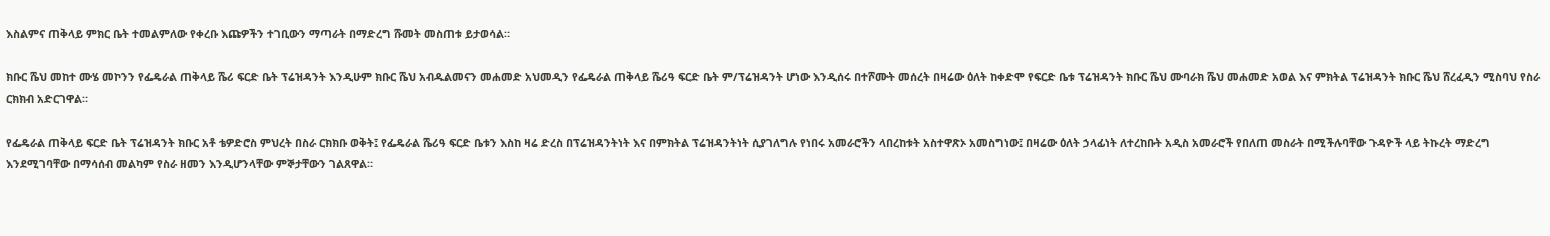እስልምና ጠቅላይ ምክር ቤት ተመልምለው የቀረቡ እጩዎችን ተገቢውን ማጣራት በማድረግ ሹመት መስጠቱ ይታወሳል።

ክቡር ሼህ መከተ ሙሄ መኮንን የፌዴራል ጠቅላይ ሼሪ ፍርድ ቤት ፕሬዝዳንት እንዲሁም ክቡር ሼህ አብዱልመናን መሐመድ አህመዲን የፌዴራል ጠቅላይ ሼሪዓ ፍርድ ቤት ም/ፕሬዝዳንት ሆነው እንዲሰሩ በተሾሙት መሰረት በዛሬው ዕለት ከቀድሞ የፍርድ ቤቱ ፕሬዝዳንት ክቡር ሼህ ሙባራክ ሼህ መሐመድ አወል እና ምክትል ፕሬዝዳንት ክቡር ሼህ ሸረፈዲን ሚስባህ የስራ ርክክብ አድርገዋል።

የፌዴራል ጠቅላይ ፍርድ ቤት ፕሬዝዳንት ክቡር አቶ ቴዎድሮስ ምህረት በስራ ርክክቡ ወቅት፤ የፌዴራል ሼሪዓ ፍርድ ቤቱን እስከ ዛሬ ድረስ በፕሬዝዳንትነት እና በምክትል ፕሬዝዳንትነት ሲያገለግሉ የነበሩ አመራሮችን ላበረከቱት አስተዋጽኦ አመስግነው፤ በዛሬው ዕለት ኃላፊነት ለተረከቡት አዲስ አመራሮች የበለጠ መስራት በሚችሉባቸው ጉዳዮች ላይ ትኩረት ማድረግ እንደሚገባቸው በማሳሰብ መልካም የስራ ዘመን እንዲሆንላቸው ምኞታቸውን ገልጸዋል።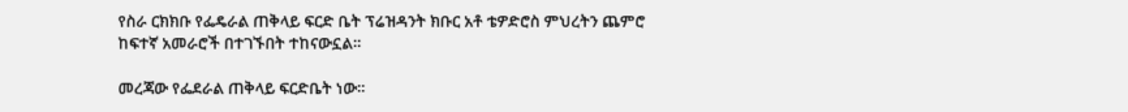የስራ ርክክቡ የፌዴራል ጠቅላይ ፍርድ ቤት ፕሬዝዳንት ክቡር አቶ ቴዎድሮስ ምህረትን ጨምሮ ከፍተኛ አመራሮች በተገኙበት ተከናውኗል።

መረጃው የፌደራል ጠቅላይ ፍርድቤት ነው።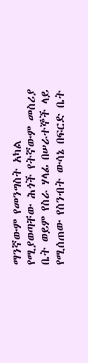ማንኛውም የመንግስት አካል የሚያወጣቸው ሕጎች የትኛውም መስሪያ ቤት ወይም የስራ ሃላፊ በሠራተኞች ላይ የሚሰጠው የስንብት ውሳኔ በፍርድ ቤት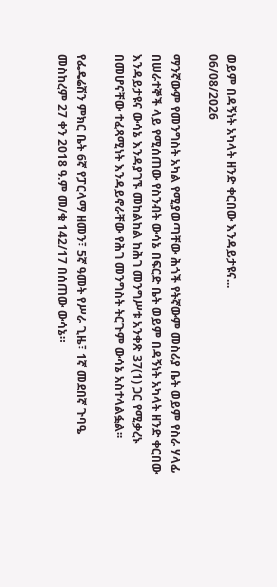ወይም በዳኝነት አካላት ዘንድ ቀርበው እንዳይታዩና...
06/08/2026

ማንኛውም የመንግስት አካል የሚያወጣቸው ሕጎች የትኛውም መስሪያ ቤት ወይም የስራ ሃላፊ በሠራተኞች ላይ የሚሰጠው የስንብት ውሳኔ በፍርድ ቤት ወይም በዳኝነት አካላት ዘንድ ቀርበው እንዳይታዩና ውሳኔ እንዳያገኙ መከልከል ከሕገ መንግሥቱ አንቀጽ 37(1) ጋር የሚቃረኑ በመሆናቸው ተፈጻሚነት እንዳይኖራቸው የሕገ መንግስት ትርጉም ውሳኔ አስተላልፏል፡፡

የፌዴሬሽን ምክር ቤት 6ኛ የፓርላማ ዘመን፣ 5ኛ ዓመት የሥራ ጊዜ፣ 1ኛ መደበኛ ጉባዔ መስከረም 27 ቀን 2018 ዓ.ም መ/ቁ 142/17 በሰጠው ውሳኔ።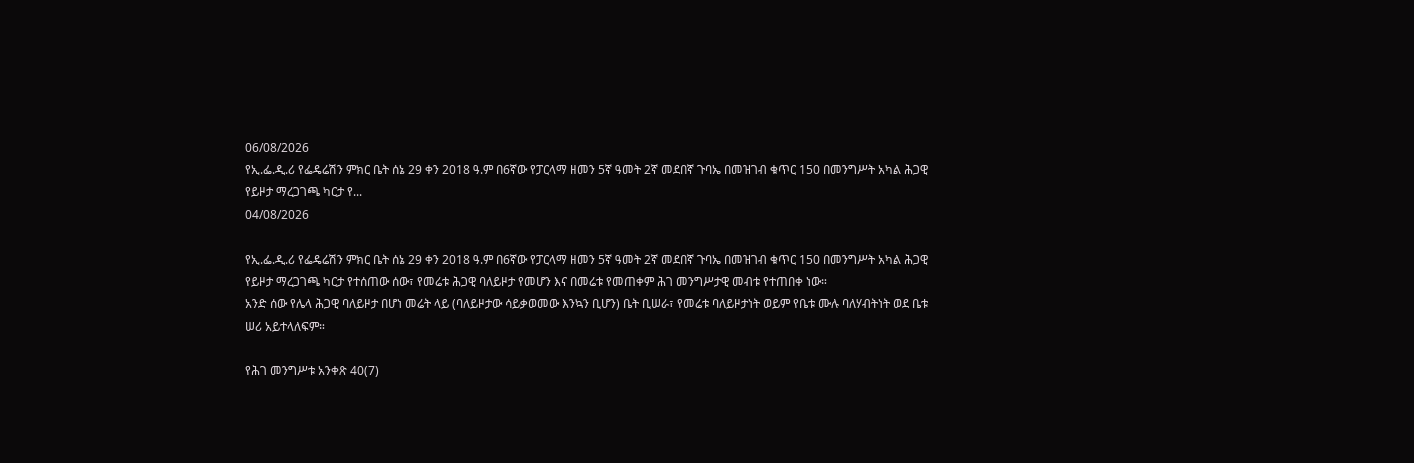06/08/2026
የኢ.ፌ.ዲ.ሪ የፌዴሬሽን ምክር ቤት ሰኔ 29 ቀን 2018 ዓ.ም በ6ኛው የፓርላማ ዘመን 5ኛ ዓመት 2ኛ መደበኛ ጉባኤ በመዝገብ ቁጥር 150 በመንግሥት አካል ሕጋዊ የይዞታ ማረጋገጫ ካርታ የ...
04/08/2026

የኢ.ፌ.ዲ.ሪ የፌዴሬሽን ምክር ቤት ሰኔ 29 ቀን 2018 ዓ.ም በ6ኛው የፓርላማ ዘመን 5ኛ ዓመት 2ኛ መደበኛ ጉባኤ በመዝገብ ቁጥር 150 በመንግሥት አካል ሕጋዊ የይዞታ ማረጋገጫ ካርታ የተሰጠው ሰው፣ የመሬቱ ሕጋዊ ባለይዞታ የመሆን እና በመሬቱ የመጠቀም ሕገ መንግሥታዊ መብቱ የተጠበቀ ነው።
አንድ ሰው የሌላ ሕጋዊ ባለይዞታ በሆነ መሬት ላይ (ባለይዞታው ሳይቃወመው እንኳን ቢሆን) ቤት ቢሠራ፣ የመሬቱ ባለይዞታነት ወይም የቤቱ ሙሉ ባለሃብትነት ወደ ቤቱ ሠሪ አይተላለፍም።

የሕገ መንግሥቱ አንቀጽ 40(7)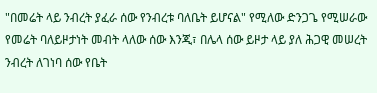"በመሬት ላይ ንብረት ያፈራ ሰው የንብረቱ ባለቤት ይሆናል" የሚለው ድንጋጌ የሚሠራው የመሬት ባለይዞታነት መብት ላለው ሰው እንጂ፣ በሌላ ሰው ይዞታ ላይ ያለ ሕጋዊ መሠረት ንብረት ለገነባ ሰው የቤት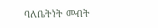ባለቤትነት መብት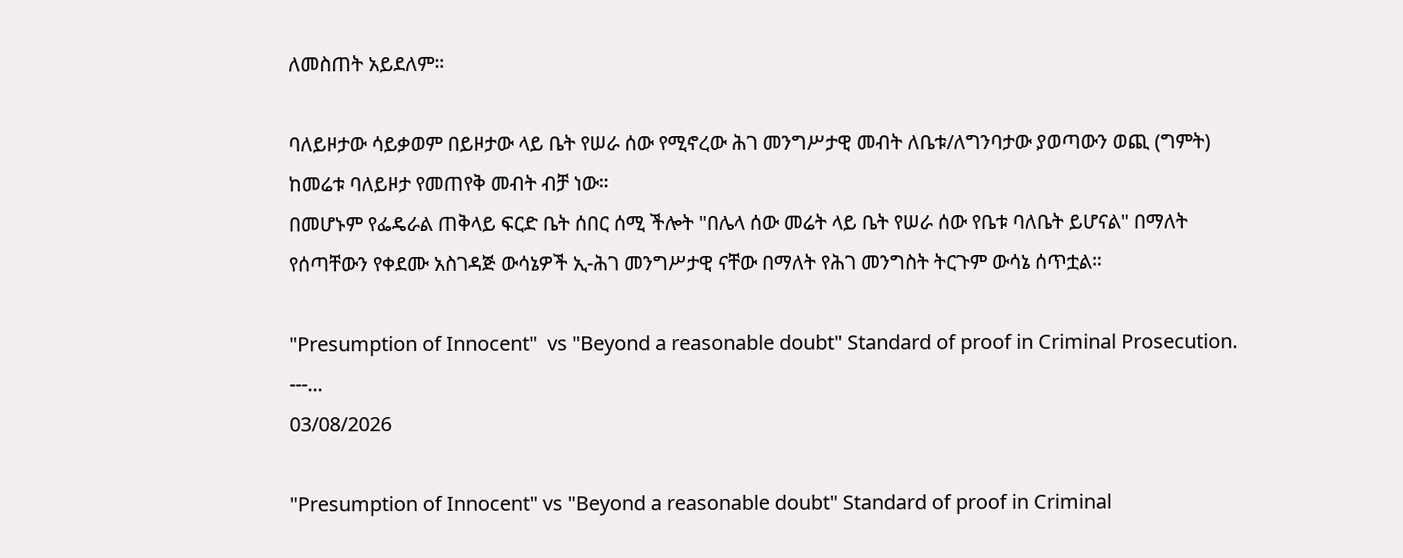ለመስጠት አይደለም።

ባለይዞታው ሳይቃወም በይዞታው ላይ ቤት የሠራ ሰው የሚኖረው ሕገ መንግሥታዊ መብት ለቤቱ/ለግንባታው ያወጣውን ወጪ (ግምት) ከመሬቱ ባለይዞታ የመጠየቅ መብት ብቻ ነው።
በመሆኑም የፌዴራል ጠቅላይ ፍርድ ቤት ሰበር ሰሚ ችሎት "በሌላ ሰው መሬት ላይ ቤት የሠራ ሰው የቤቱ ባለቤት ይሆናል" በማለት የሰጣቸውን የቀደሙ አስገዳጅ ውሳኔዎች ኢ-ሕገ መንግሥታዊ ናቸው በማለት የሕገ መንግስት ትርጉም ውሳኔ ሰጥቷል።

"Presumption of Innocent"  vs "Beyond a reasonable doubt" Standard of proof in Criminal Prosecution.  ---...
03/08/2026

"Presumption of Innocent" vs "Beyond a reasonable doubt" Standard of proof in Criminal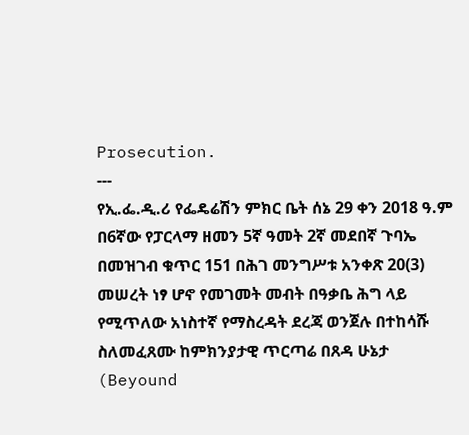Prosecution.
---
የኢ.ፌ.ዲ.ሪ የፌዴሬሽን ምክር ቤት ሰኔ 29 ቀን 2018 ዓ.ም በ6ኛው የፓርላማ ዘመን 5ኛ ዓመት 2ኛ መደበኛ ጉባኤ በመዝገብ ቁጥር 151 በሕገ መንግሥቱ አንቀጽ 20(3) መሠረት ነፃ ሆኖ የመገመት መብት በዓቃቤ ሕግ ላይ የሚጥለው አነስተኛ የማስረዳት ደረጃ ወንጀሉ በተከሳሹ ስለመፈጸሙ ከምክንያታዊ ጥርጣሬ በጸዳ ሁኔታ (Beyound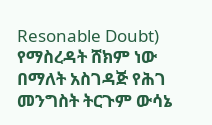Resonable Doubt) የማስረዳት ሸክም ነው በማለት አስገዳጅ የሕገ መንግስት ትርጉም ውሳኔ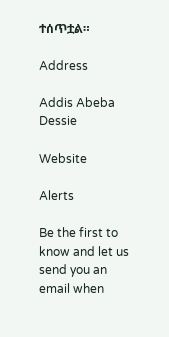ተሰጥቷል።

Address

Addis Abeba
Dessie

Website

Alerts

Be the first to know and let us send you an email when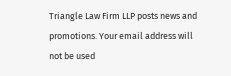Triangle Law Firm LLP posts news and promotions. Your email address will not be used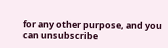for any other purpose, and you can unsubscribe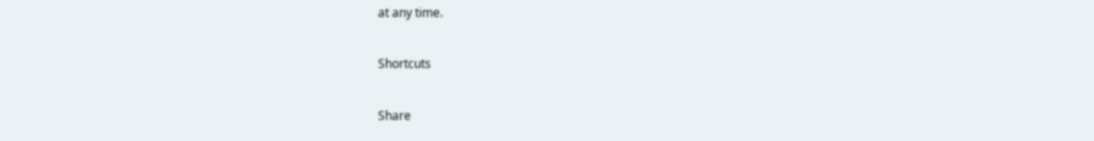at any time.

Shortcuts

Share